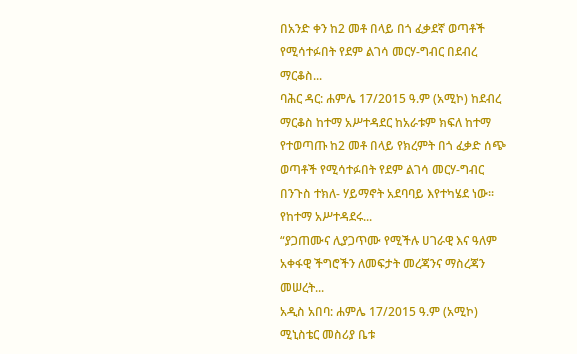በአንድ ቀን ከ2 መቶ በላይ በጎ ፈቃደኛ ወጣቶች የሚሳተፉበት የደም ልገሳ መርሃ-ግብር በደብረ ማርቆስ...
ባሕር ዳር: ሐምሌ 17/2015 ዓ.ም (አሚኮ) ከደብረ ማርቆስ ከተማ አሥተዳደር ከአራቱም ክፍለ ከተማ የተወጣጡ ከ2 መቶ በላይ የክረምት በጎ ፈቃድ ሰጭ ወጣቶች የሚሳተፉበት የደም ልገሳ መርሃ-ግብር በንጉስ ተክለ- ሃይማኖት አደባባይ እየተካሄደ ነው፡፡
የከተማ አሥተዳደሩ...
“ያጋጠሙና ሊያጋጥሙ የሚችሉ ሀገራዊ እና ዓለም አቀፋዊ ችግሮችን ለመፍታት መረጃንና ማስረጃን መሠረት...
አዲስ አበባ: ሐምሌ 17/2015 ዓ.ም (አሚኮ) ሚኒስቴር መስሪያ ቤቱ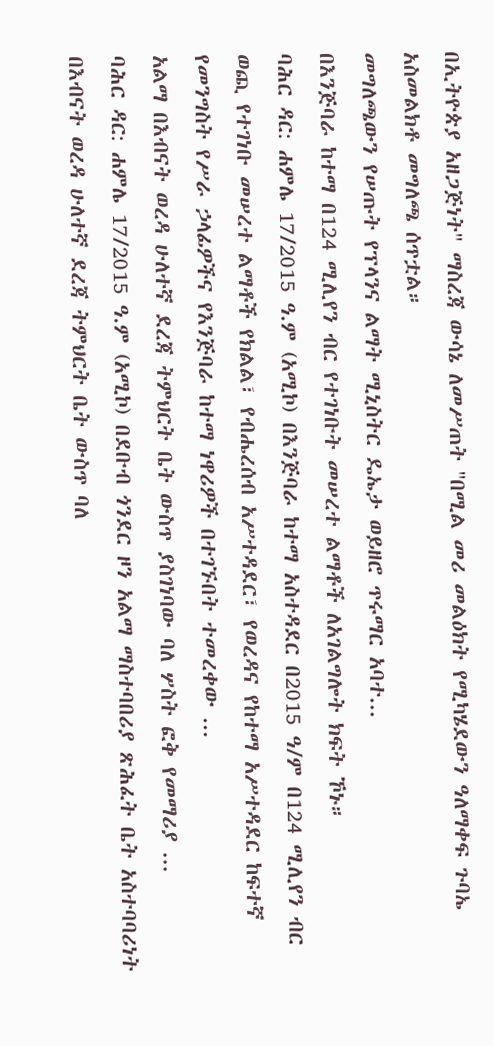በኢትዮጵያ አዘጋጅነት" ማስረጃ ውሳኔ ለመሥጠት ''በሚል መሪ መልዕክት የሚካሄደውን ዓለማቀፍ ጉባኤ አስመልክቶ መግለጫ ሰጥቷል።
መግለጫውን የሠጡት የፕላንና ልማት ሚኒስትር ዴኤታ ወይዘሮ ጥሩማር አባተ...
በእንጅባራ ከተማ በ124 ሚሊየን ብር የተገነቡት መሠረተ ልማቶች ለአገልግሎት ክፍት ኾኑ።
ባሕር ዳር: ሐምሌ 17/2015 ዓ.ም (አሚኮ) በእንጅባራ ከተማ አስተዳደር በ2015 ዓ/ም በ124 ሚሊየን ብር ወጪ የተገነቡ መሠረተ ልማቶች የክልል፣ የብሔረሰብ አሥተዳደር፣ የወረዳና የከተማ አሥተዳደር ከፍተኛ የመንግስት የሥራ ኃላፊዎችና የእንጅባራ ከተማ ነዋሪዎች በተገኙበት ተመረቀው ...
አልማ በእብናት ወረዳ ሁለተኛ ደረጃ ትምህርት ቤት ውስጥ ያስገነባው ባለ ሦስት ፎቅ የመማሪያ ...
ባሕር ዳር: ሐምሌ 17/2015 ዓ.ም (አሚኮ) በደቡብ ጎንደር ዞን አልማ ማስተባበሪያ ጽሕፈት ቤት አስተባባሪነት በእብናት ወረዳ ሁለተኛ ደረጃ ትምህርት ቤት ውስጥ ባለ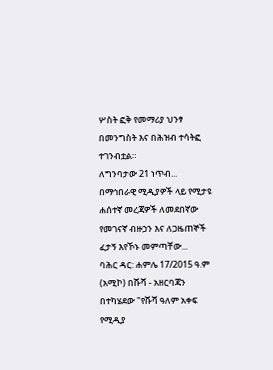ሦስት ፎቅ የመማሪያ ህንፃ በመንግስት እና በሕዝብ ተሳትፎ ተገንብቷል።
ለግንባታው 21 ነጥብ...
በማኅበራዊ ሚዲያዎች ላይ የሚታዩ ሐሰተኛ መረጃዎች ለመደበኛው የመገናኛ ብዙኃን እና ለጋዜጠኞች ፈታኝ እየኾኑ መምጣቸው...
ባሕር ዳር: ሐምሌ 17/2015 ዓ.ም (አሚኮ) በሹሻ - አዘርባጃን በተካሄደው "የሹሻ ዓለም አቀፍ የሚዲያ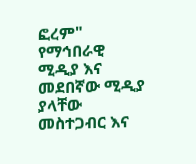ፎረም" የማኅበራዊ ሚዲያ እና መደበኛው ሚዲያ ያላቸው መስተጋብር እና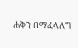ሐቅን በማፈላለግ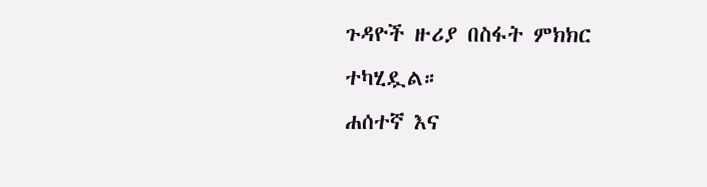ጉዳዮች ዙሪያ በስፋት ምክክር ተካሂዷል።
ሐሰተኛ እና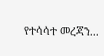የተሳሳተ መረጃን...